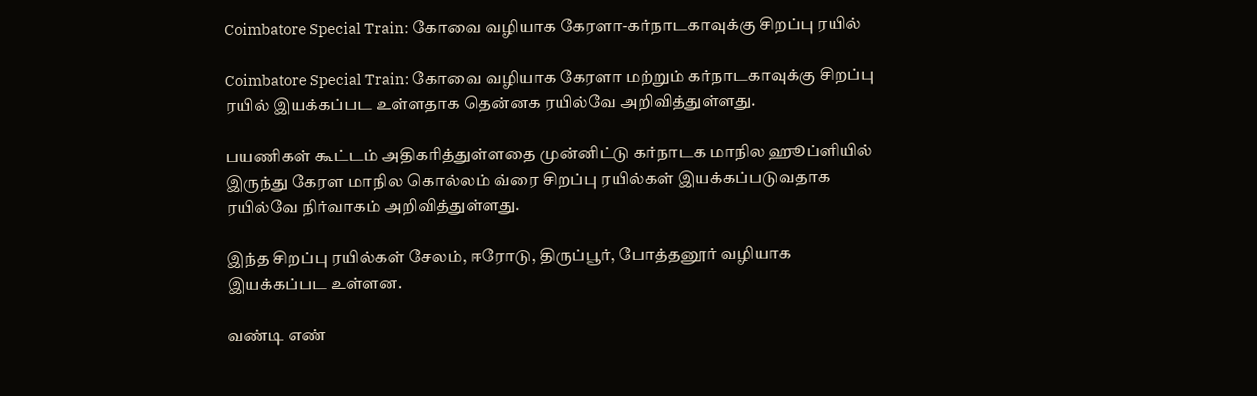Coimbatore Special Train: கோவை வழியாக கேரளா-கர்நாடகாவுக்கு சிறப்பு ரயில்

Coimbatore Special Train: கோவை வழியாக கேரளா மற்றும் கர்நாடகாவுக்கு சிறப்பு ரயில் இயக்கப்பட உள்ளதாக தென்னக ரயில்வே அறிவித்துள்ளது.

பயணிகள் கூட்டம் அதிகரித்துள்ளதை முன்னிட்டு கர்நாடக மாநில ஹூப்ளியில் இருந்து கேரள மாநில கொல்லம் வ்ரை சிறப்பு ரயில்கள் இயக்கப்படுவதாக ரயில்வே நிர்வாகம் அறிவித்துள்ளது.

இந்த சிறப்பு ரயில்கள் சேலம், ஈரோடு, திருப்பூர், போத்தனூர் வழியாக இயக்கப்பட உள்ளன.

வண்டி எண்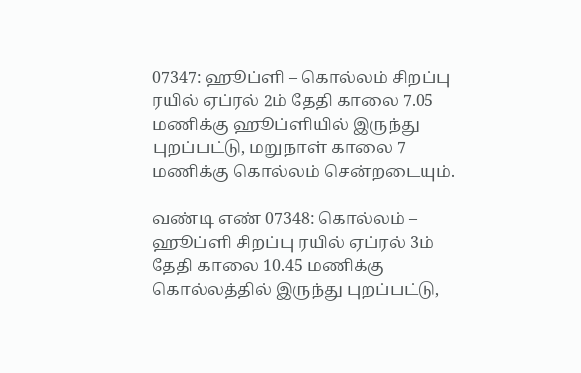07347: ஹூப்ளி – கொல்லம் சிறப்பு ரயில் ஏப்ரல் 2ம் தேதி காலை 7.05 மணிக்கு ஹூப்ளியில் இருந்து புறப்பட்டு, மறுநாள் காலை 7 மணிக்கு கொல்லம் சென்றடையும்.

வண்டி எண் 07348: கொல்லம் – ஹூப்ளி சிறப்பு ரயில் ஏப்ரல் 3ம் தேதி காலை 10.45 மணிக்கு கொல்லத்தில் இருந்து புறப்பட்டு,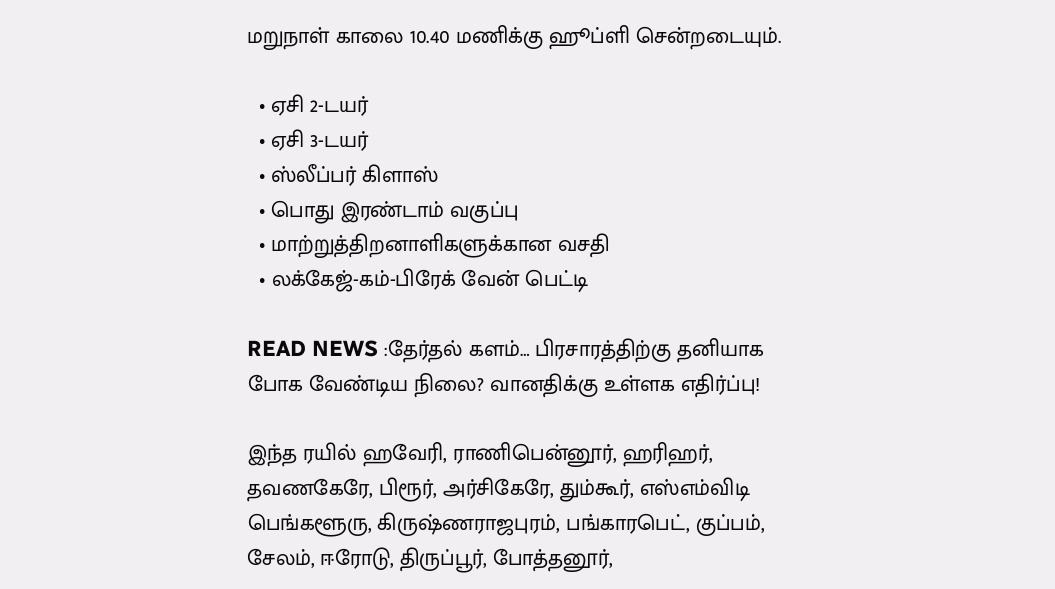மறுநாள் காலை 10.40 மணிக்கு ஹூப்ளி சென்றடையும்.

  • ஏசி 2-டயர்
  • ஏசி 3-டயர்
  • ஸ்லீப்பர் கிளாஸ்
  • பொது இரண்டாம் வகுப்பு
  • மாற்றுத்திறனாளிகளுக்கான வசதி
  • லக்கேஜ்-கம்-பிரேக் வேன் பெட்டி

READ NEWS :தேர்தல் களம்… பிரசாரத்திற்கு தனியாக போக வேண்டிய நிலை? வானதிக்கு உள்ளக எதிர்ப்பு!

இந்த ரயில் ஹவேரி, ராணிபென்னூர், ஹரிஹர், தவணகேரே, பிரூர், அர்சிகேரே, தும்கூர், எஸ்எம்விடி பெங்களூரு, கிருஷ்ணராஜபுரம், பங்காரபெட், குப்பம், சேலம், ஈரோடு, திருப்பூர், போத்தனூர்,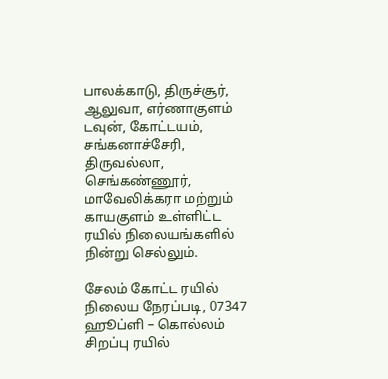பாலக்காடு, திருச்சூர், ஆலுவா, எர்ணாகுளம் டவுன், கோட்டயம், சங்கனாச்சேரி, திருவல்லா, செங்கண்ணூர், மாவேலிக்கரா மற்றும் காயகுளம் உள்ளிட்ட ரயில் நிலையங்களில் நின்று செல்லும்.

சேலம் கோட்ட ரயில் நிலைய நேரப்படி, 07347 ஹூப்ளி – கொல்லம் சிறப்பு ரயில்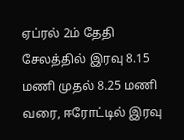ஏப்ரல் 2ம் தேதி சேலத்தில் இரவு 8.15 மணி முதல் 8.25 மணி வரை, ஈரோட்டில் இரவு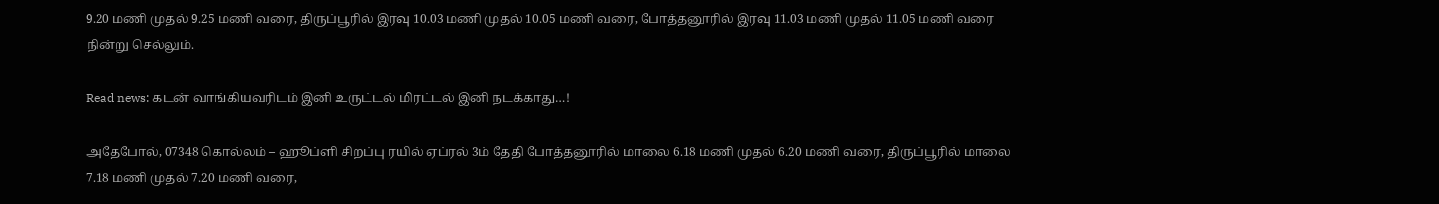9.20 மணி முதல் 9.25 மணி வரை, திருப்பூரில் இரவு 10.03 மணி முதல் 10.05 மணி வரை, போத்தனூரில் இரவு 11.03 மணி முதல் 11.05 மணி வரை நின்று செல்லும்.

Read news: கடன் வாங்கியவரிடம் இனி உருட்டல் மிரட்டல் இனி நடக்காது…!

அதேபோல், 07348 கொல்லம் – ஹூப்ளி சிறப்பு ரயில் ஏப்ரல் 3ம் தேதி போத்தனூரில் மாலை 6.18 மணி முதல் 6.20 மணி வரை, திருப்பூரில் மாலை 7.18 மணி முதல் 7.20 மணி வரை,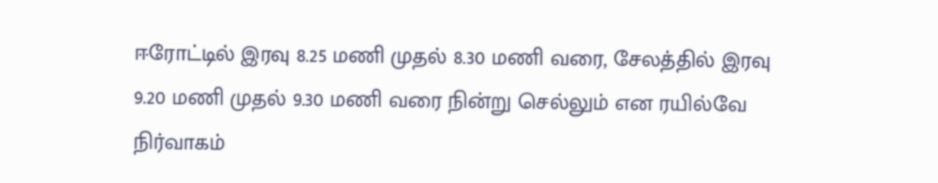ஈரோட்டில் இரவு 8.25 மணி முதல் 8.30 மணி வரை, சேலத்தில் இரவு 9.20 மணி முதல் 9.30 மணி வரை நின்று செல்லும் என ரயில்வே நிர்வாகம்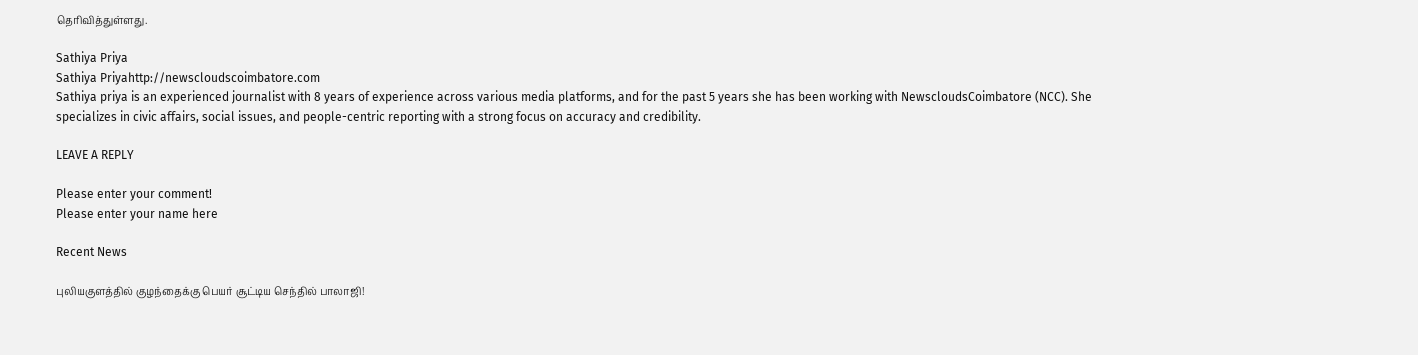தெரிவித்துள்ளது.

Sathiya Priya
Sathiya Priyahttp://newscloudscoimbatore.com
Sathiya priya is an experienced journalist with 8 years of experience across various media platforms, and for the past 5 years she has been working with NewscloudsCoimbatore (NCC). She specializes in civic affairs, social issues, and people-centric reporting with a strong focus on accuracy and credibility.

LEAVE A REPLY

Please enter your comment!
Please enter your name here

Recent News

புலியகுளத்தில் குழந்தைக்கு பெயர் சூட்டிய செந்தில் பாலாஜி!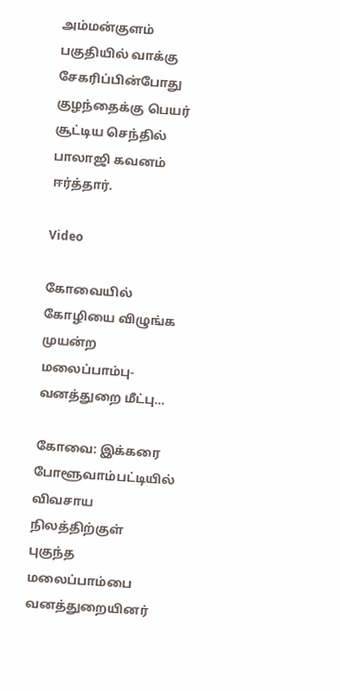அம்மன்குளம் பகுதியில் வாக்கு சேகரிப்பின்போது குழந்தைக்கு பெயர் சூட்டிய செந்தில் பாலாஜி கவனம் ஈர்த்தார்.

Video

கோவையில் கோழியை விழுங்க முயன்ற மலைப்பாம்பு- வனத்துறை மீட்பு…

கோவை: இக்கரை போளூவாம்பட்டியில் விவசாய நிலத்திற்குள் புகுந்த மலைப்பாம்பை வனத்துறையினர்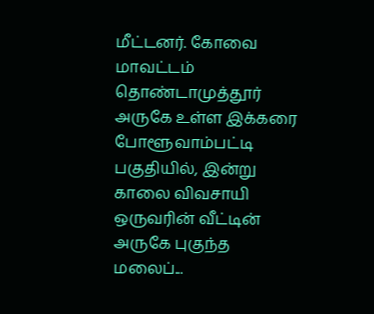மீட்டனர். கோவை மாவட்டம் தொண்டாமுத்தூர் அருகே உள்ள இக்கரை போளூவாம்பட்டி பகுதியில், இன்று காலை விவசாயி ஒருவரின் வீட்டின் அருகே புகுந்த மலைப்...